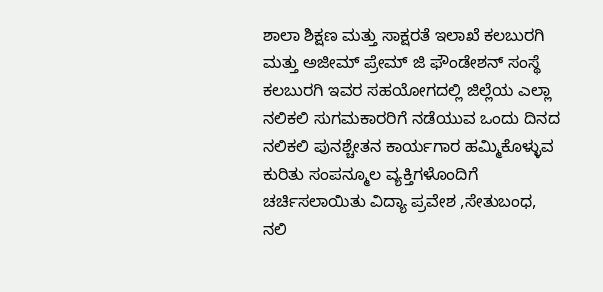ಶಾಲಾ ಶಿಕ್ಷಣ ಮತ್ತು ಸಾಕ್ಷರತೆ ಇಲಾಖೆ ಕಲಬುರಗಿ ಮತ್ತು ಅಜೀಮ್ ಪ್ರೇಮ್ ಜಿ ಫೌಂಡೇಶನ್ ಸಂಸ್ಥೆ ಕಲಬುರಗಿ ಇವರ ಸಹಯೋಗದಲ್ಲಿ ಜಿಲ್ಲೆಯ ಎಲ್ಲಾ ನಲಿಕಲಿ ಸುಗಮಕಾರರಿಗೆ ನಡೆಯುವ ಒಂದು ದಿನದ ನಲಿಕಲಿ ಪುನಶ್ಚೇತನ ಕಾರ್ಯಗಾರ ಹಮ್ಮಿಕೊಳ್ಳುವ ಕುರಿತು ಸಂಪನ್ಮೂಲ ವ್ಯಕ್ತಿಗಳೊಂದಿಗೆ ಚರ್ಚಿಸಲಾಯಿತು ವಿದ್ಯಾ ಪ್ರವೇಶ ,ಸೇತುಬಂಧ, ನಲಿ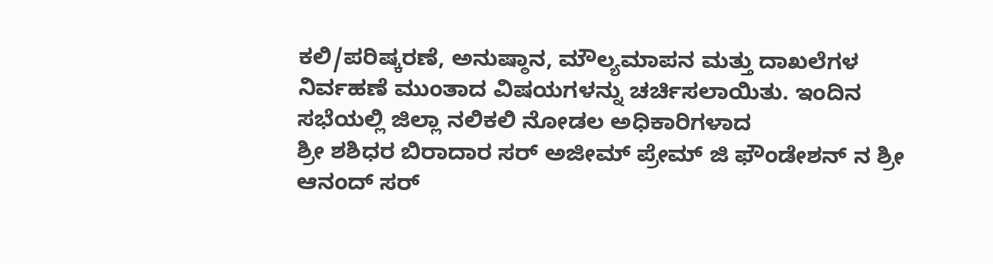ಕಲಿ/ಪರಿಷ್ಕರಣೆ, ಅನುಷ್ಠಾನ, ಮೌಲ್ಯಮಾಪನ ಮತ್ತು ದಾಖಲೆಗಳ ನಿರ್ವಹಣೆ ಮುಂತಾದ ವಿಷಯಗಳನ್ನು ಚರ್ಚಿಸಲಾಯಿತು. ಇಂದಿನ ಸಭೆಯಲ್ಲಿ ಜಿಲ್ಲಾ ನಲಿಕಲಿ ನೋಡಲ ಅಧಿಕಾರಿಗಳಾದ
ಶ್ರೀ ಶಶಿಧರ ಬಿರಾದಾರ ಸರ್ ಅಜೀಮ್ ಪ್ರೇಮ್ ಜಿ ಫೌಂಡೇಶನ್ ನ ಶ್ರೀ ಆನಂದ್ ಸರ್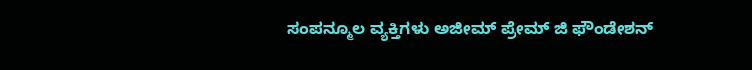ಸಂಪನ್ಮೂಲ ವ್ಯಕ್ತಿಗಳು ಅಜೀಮ್ ಪ್ರೇಮ್ ಜಿ ಫೌಂಡೇಶನ್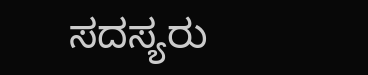ಸದಸ್ಯರು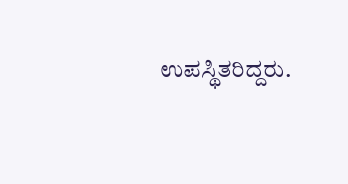ಉಪಸ್ಥಿತರಿದ್ದರು.